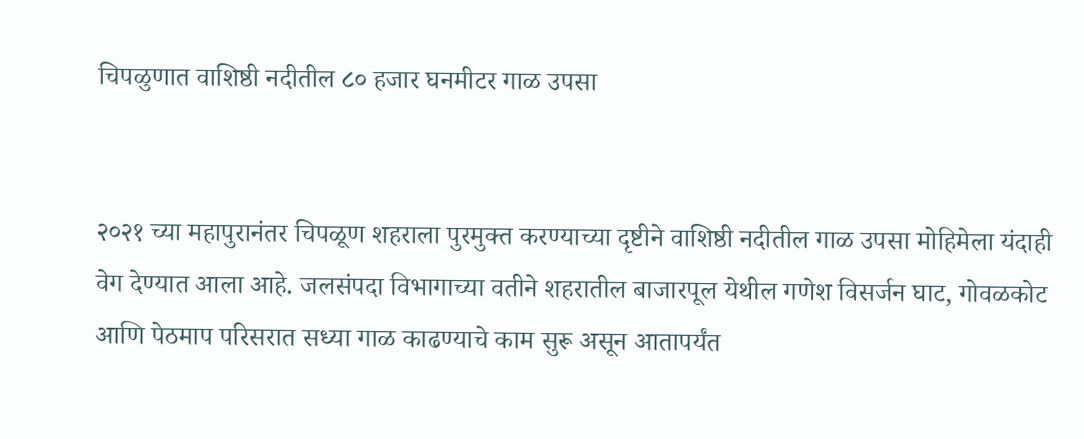चिपळुणात वाशिष्ठी नदीतील ८० हजार घनमीटर गाळ उपसा


२०२१ च्या महापुरानंतर चिपळूण शहराला पुरमुक्त करण्याच्या दृष्टीने वाशिष्ठी नदीतील गाळ उपसा मोहिमेला यंदाही वेग देण्यात आला आहे. जलसंपदा विभागाच्या वतीने शहरातील बाजारपूल येथील गणेश विसर्जन घाट, गोवळकोट आणि पेठमाप परिसरात सध्या गाळ काढण्याचे काम सुरू असून आतापर्यंत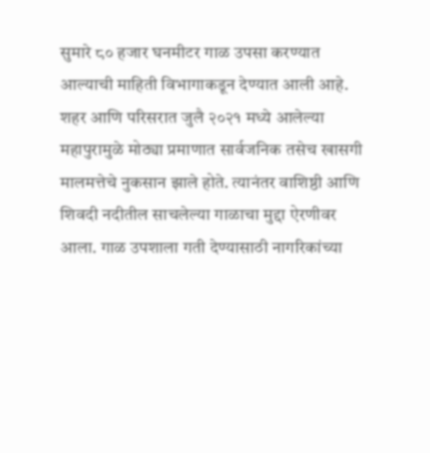सुमारे ८० हजार घनमीटर गाळ उपसा करण्यात आल्याची माहिती विभागाकडून देण्यात आली आहे.
शहर आणि परिसरात जुलै २०२१ मध्ये आलेल्या महापुरामुळे मोठ्या प्रमाणात सार्वजनिक तसेच खासगी मालमत्तेचे नुकसान झाले होते. त्यानंतर वाशिष्ठी आणि शिवदी नदीतील साचलेल्या गाळाचा मुद्दा ऐरणीवर आला. गाळ उपशाला गती देण्यासाठी नागरिकांच्या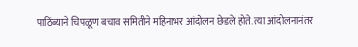पाठिंब्याने चिपळूण बचाव समितीने महिनाभर आंदोलन छेडले होते. त्या आंदोलनानंतर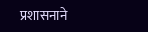प्रशासनाने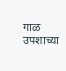गाळ उपशाच्या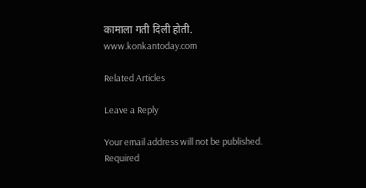कामाला गती दिली होती.
www.konkantoday.com

Related Articles

Leave a Reply

Your email address will not be published. Required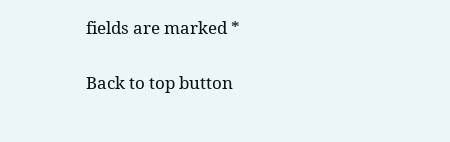fields are marked *

Back to top button